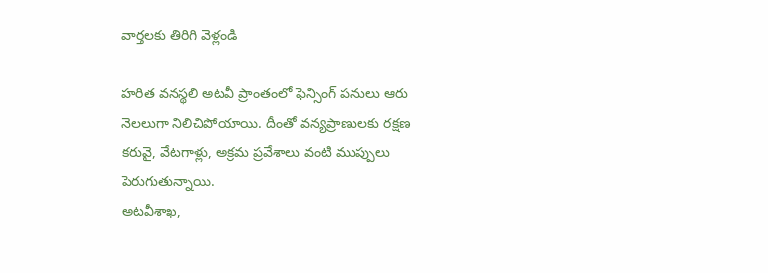వార్తలకు తిరిగి వెళ్లండి

హరిత వనస్థలి అటవీ ప్రాంతంలో ఫెన్సింగ్ పనులు ఆరు నెలలుగా నిలిచిపోయాయి. దీంతో వన్యప్రాణులకు రక్షణ కరువై, వేటగాళ్లు, అక్రమ ప్రవేశాలు వంటి ముప్పులు పెరుగుతున్నాయి.
అటవీశాఖ,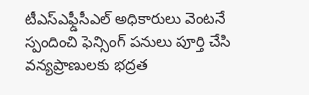టీఎస్ఎఫ్డీసీఎల్ అధికారులు వెంటనే స్పందించి ఫెన్సింగ్ పనులు పూర్తి చేసి వన్యప్రాణులకు భద్రత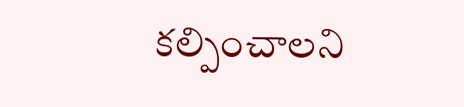కల్పించాలని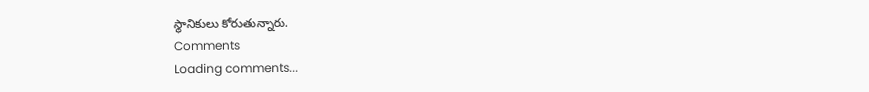స్థానికులు కోరుతున్నారు.
Comments
Loading comments...